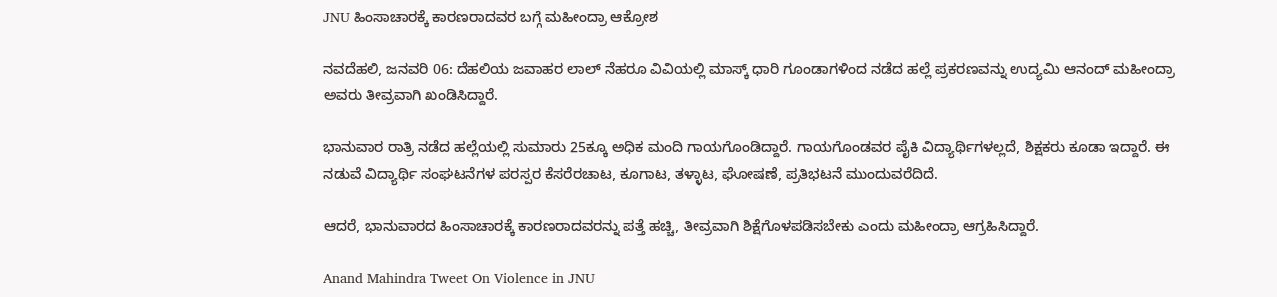JNU ಹಿಂಸಾಚಾರಕ್ಕೆ ಕಾರಣರಾದವರ ಬಗ್ಗೆ ಮಹೀಂದ್ರಾ ಆಕ್ರೋಶ

ನವದೆಹಲಿ, ಜನವರಿ 06: ದೆಹಲಿಯ ಜವಾಹರ ಲಾಲ್ ನೆಹರೂ ವಿವಿಯಲ್ಲಿ ಮಾಸ್ಕ್ ಧಾರಿ ಗೂಂಡಾಗಳಿಂದ ನಡೆದ ಹಲ್ಲೆ ಪ್ರಕರಣವನ್ನು ಉದ್ಯಮಿ ಆನಂದ್ ಮಹೀಂದ್ರಾ ಅವರು ತೀವ್ರವಾಗಿ ಖಂಡಿಸಿದ್ದಾರೆ.

ಭಾನುವಾರ ರಾತ್ರಿ ನಡೆದ ಹಲ್ಲೆಯಲ್ಲಿ ಸುಮಾರು 25ಕ್ಕೂ ಅಧಿಕ ಮಂದಿ ಗಾಯಗೊಂಡಿದ್ದಾರೆ. ಗಾಯಗೊಂಡವರ ಪೈಕಿ ವಿದ್ಯಾರ್ಥಿಗಳಲ್ಲದೆ, ಶಿಕ್ಷಕರು ಕೂಡಾ ಇದ್ದಾರೆ. ಈ ನಡುವೆ ವಿದ್ಯಾರ್ಥಿ ಸಂಘಟನೆಗಳ ಪರಸ್ಪರ ಕೆಸರೆರಚಾಟ, ಕೂಗಾಟ, ತಳ್ಳಾಟ, ಘೋಷಣೆ, ಪ್ರತಿಭಟನೆ ಮುಂದುವರೆದಿದೆ.

ಆದರೆ, ಭಾನುವಾರದ ಹಿಂಸಾಚಾರಕ್ಕೆ ಕಾರಣರಾದವರನ್ನು ಪತ್ತೆ ಹಚ್ಚಿ, ತೀವ್ರವಾಗಿ ಶಿಕ್ಷೆಗೊಳಪಡಿಸಬೇಕು ಎಂದು ಮಹೀಂದ್ರಾ ಆಗ್ರಹಿಸಿದ್ದಾರೆ.

Anand Mahindra Tweet On Violence in JNU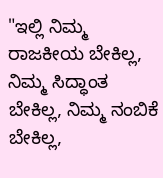"ಇಲ್ಲಿ ನಿಮ್ಮ ರಾಜಕೀಯ ಬೇಕಿಲ್ಲ, ನಿಮ್ಮ ಸಿದ್ಧಾಂತ ಬೇಕಿಲ್ಲ, ನಿಮ್ಮ ನಂಬಿಕೆ ಬೇಕಿಲ್ಲ,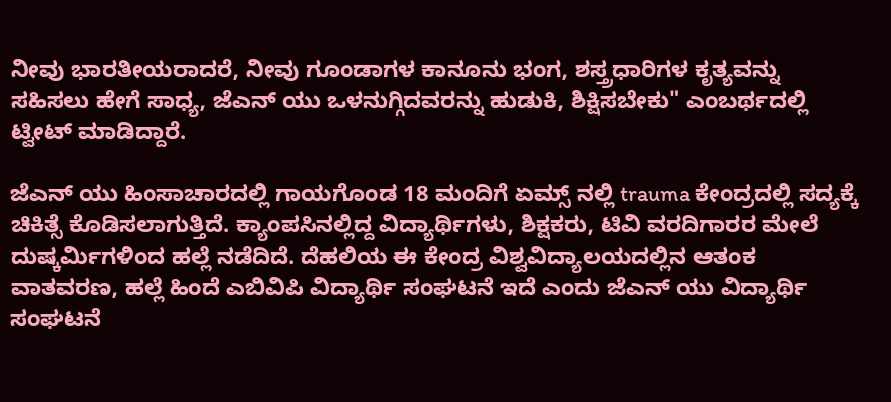ನೀವು ಭಾರತೀಯರಾದರೆ, ನೀವು ಗೂಂಡಾಗಳ ಕಾನೂನು ಭಂಗ, ಶಸ್ತ್ರಧಾರಿಗಳ ಕೃತ್ಯವನ್ನು ಸಹಿಸಲು ಹೇಗೆ ಸಾಧ್ಯ, ಜೆಎನ್ ಯು ಒಳನುಗ್ಗಿದವರನ್ನು ಹುಡುಕಿ, ಶಿಕ್ಷಿಸಬೇಕು" ಎಂಬರ್ಥದಲ್ಲಿ ಟ್ವೀಟ್ ಮಾಡಿದ್ದಾರೆ.

ಜೆಎನ್ ಯು ಹಿಂಸಾಚಾರದಲ್ಲಿ ಗಾಯಗೊಂಡ 18 ಮಂದಿಗೆ ಏಮ್ಸ್ ನಲ್ಲಿ trauma ಕೇಂದ್ರದಲ್ಲಿ ಸದ್ಯಕ್ಕೆ ಚಿಕಿತ್ಸೆ ಕೊಡಿಸಲಾಗುತ್ತಿದೆ. ಕ್ಯಾಂಪಸಿನಲ್ಲಿದ್ದ ವಿದ್ಯಾರ್ಥಿಗಳು, ಶಿಕ್ಷಕರು, ಟಿವಿ ವರದಿಗಾರರ ಮೇಲೆ ದುಷ್ಕರ್ಮಿಗಳಿಂದ ಹಲ್ಲೆ ನಡೆದಿದೆ. ದೆಹಲಿಯ ಈ ಕೇಂದ್ರ ವಿಶ್ವವಿದ್ಯಾಲಯದಲ್ಲಿನ ಆತಂಕ ವಾತವರಣ, ಹಲ್ಲೆ ಹಿಂದೆ ಎಬಿವಿಪಿ ವಿದ್ಯಾರ್ಥಿ ಸಂಘಟನೆ ಇದೆ ಎಂದು ಜೆಎನ್ ಯು ವಿದ್ಯಾರ್ಥಿ ಸಂಘಟನೆ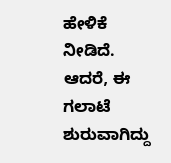ಹೇಳಿಕೆ ನೀಡಿದೆ. ಆದರೆ, ಈ ಗಲಾಟೆ ಶುರುವಾಗಿದ್ದು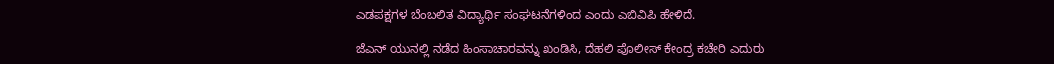ಎಡಪಕ್ಷಗಳ ಬೆಂಬಲಿತ ವಿದ್ಯಾರ್ಥಿ ಸಂಘಟನೆಗಳಿಂದ ಎಂದು ಎಬಿವಿಪಿ ಹೇಳಿದೆ.

ಜೆಎನ್ ಯುನಲ್ಲಿ ನಡೆದ ಹಿಂಸಾಚಾರವನ್ನು ಖಂಡಿಸಿ, ದೆಹಲಿ ಪೊಲೀಸ್ ಕೇಂದ್ರ ಕಚೇರಿ ಎದುರು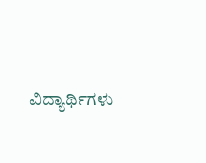ವಿದ್ಯಾರ್ಥಿಗಳು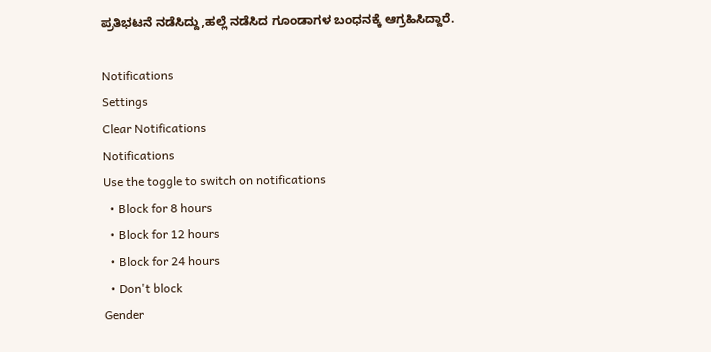ಪ್ರತಿಭಟನೆ ನಡೆಸಿದ್ದು,ಹಲ್ಲೆ ನಡೆಸಿದ ಗೂಂಡಾಗಳ ಬಂಧನಕ್ಕೆ ಆಗ್ರಹಿಸಿದ್ದಾರೆ.

Notifications
Settings
Clear Notifications
Notifications
Use the toggle to switch on notifications
  • Block for 8 hours
  • Block for 12 hours
  • Block for 24 hours
  • Don't block
Gender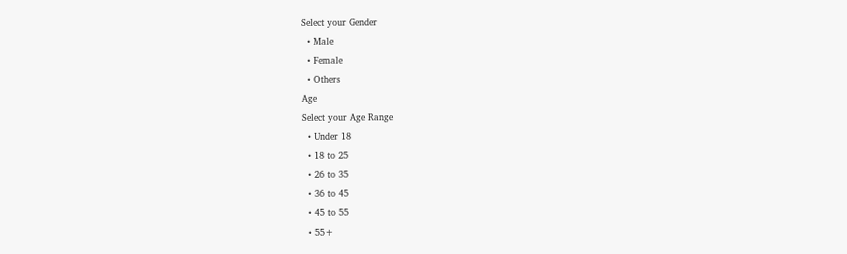Select your Gender
  • Male
  • Female
  • Others
Age
Select your Age Range
  • Under 18
  • 18 to 25
  • 26 to 35
  • 36 to 45
  • 45 to 55
  • 55+